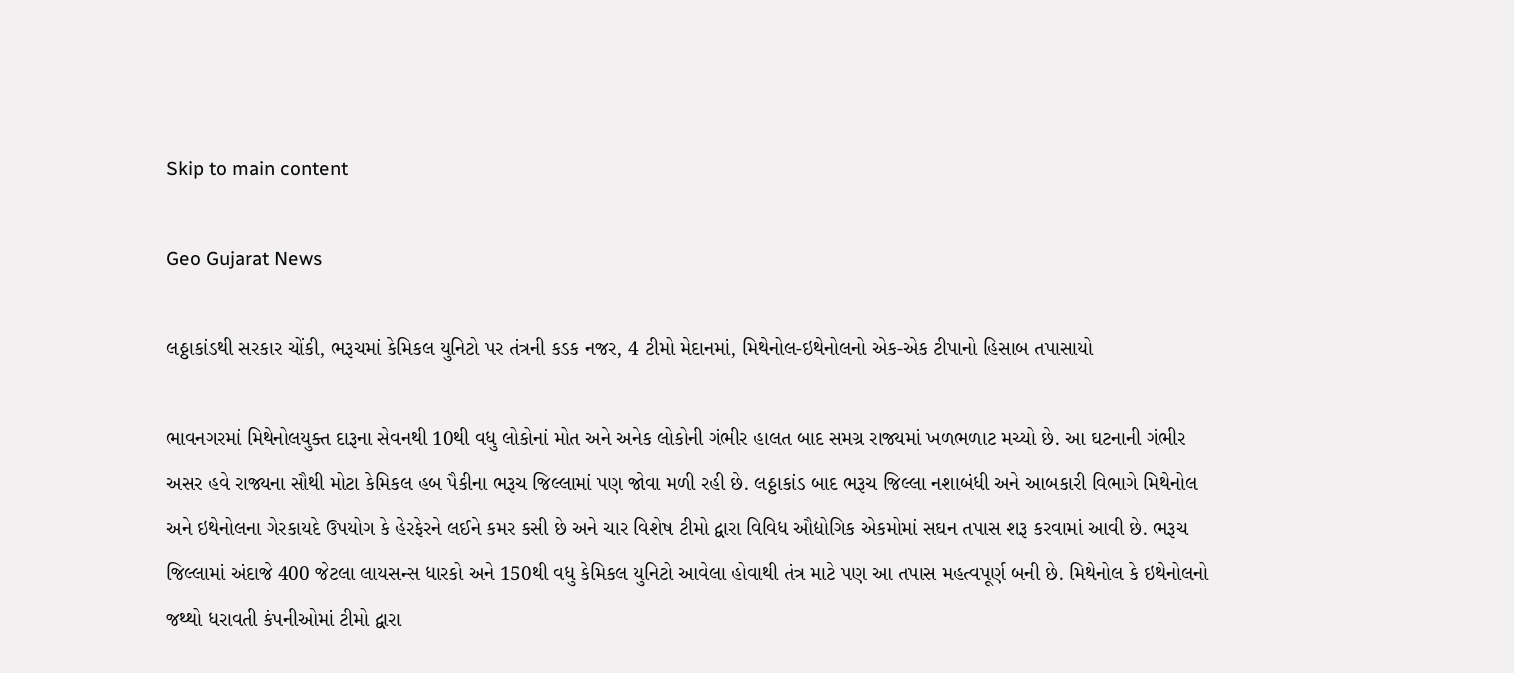Skip to main content

Geo Gujarat News

લઠ્ઠાકાંડથી સરકાર ચોંકી, ભરૂચમાં કેમિકલ યુનિટો પર તંત્રની કડક નજર, 4 ટીમો મેદાનમાં, મિથેનોલ-ઇથેનોલનો એક-એક ટીપાનો હિસાબ તપાસાયો

ભાવનગરમાં મિથેનોલયુક્ત દારૂના સેવનથી 10થી વધુ લોકોનાં મોત અને અનેક લોકોની ગંભીર હાલત બાદ સમગ્ર રાજ્યમાં ખળભળાટ મચ્યો છે. આ ઘટનાની ગંભીર અસર હવે રાજ્યના સૌથી મોટા કેમિકલ હબ પૈકીના ભરૂચ જિલ્લામાં પણ જોવા મળી રહી છે. લઠ્ઠાકાંડ બાદ ભરૂચ જિલ્લા નશાબંધી અને આબકારી વિભાગે મિથેનોલ અને ઇથેનોલના ગેરકાયદે ઉપયોગ કે હેરફેરને લઈને કમર કસી છે અને ચાર વિશેષ ટીમો દ્વારા વિવિધ ઔદ્યોગિક એકમોમાં સઘન તપાસ શરૂ કરવામાં આવી છે. ભરૂચ જિલ્લામાં અંદાજે 400 જેટલા લાયસન્સ ધારકો અને 150થી વધુ કેમિકલ યુનિટો આવેલા હોવાથી તંત્ર માટે પણ આ તપાસ મહત્વપૂર્ણ બની છે. મિથેનોલ કે ઇથેનોલનો જથ્થો ધરાવતી કંપનીઓમાં ટીમો દ્વારા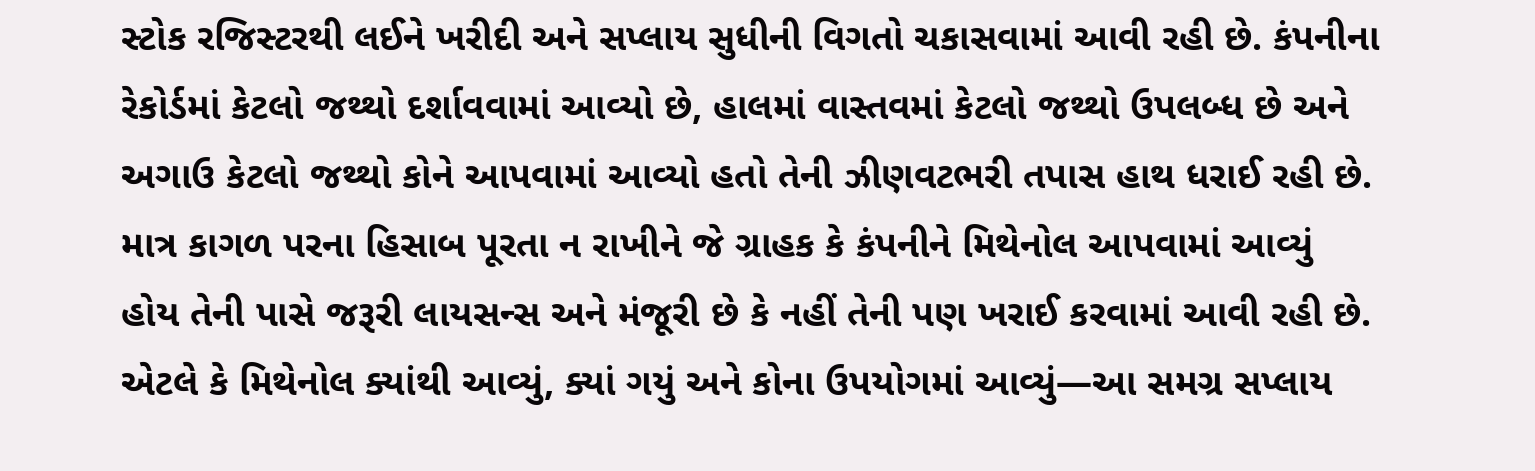સ્ટોક રજિસ્ટરથી લઈને ખરીદી અને સપ્લાય સુધીની વિગતો ચકાસવામાં આવી રહી છે. કંપનીના રેકોર્ડમાં કેટલો જથ્થો દર્શાવવામાં આવ્યો છે, હાલમાં વાસ્તવમાં કેટલો જથ્થો ઉપલબ્ધ છે અને અગાઉ કેટલો જથ્થો કોને આપવામાં આવ્યો હતો તેની ઝીણવટભરી તપાસ હાથ ધરાઈ રહી છે. માત્ર કાગળ પરના હિસાબ પૂરતા ન રાખીને જે ગ્રાહક કે કંપનીને મિથેનોલ આપવામાં આવ્યું હોય તેની પાસે જરૂરી લાયસન્સ અને મંજૂરી છે કે નહીં તેની પણ ખરાઈ કરવામાં આવી રહી છે. એટલે કે મિથેનોલ ક્યાંથી આવ્યું, ક્યાં ગયું અને કોના ઉપયોગમાં આવ્યું—આ સમગ્ર સપ્લાય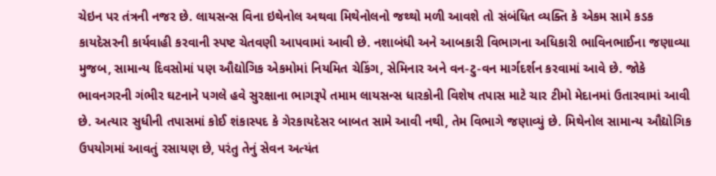ચેઇન પર તંત્રની નજર છે. લાયસન્સ વિના ઇથેનોલ અથવા મિથેનોલનો જથ્થો મળી આવશે તો સંબંધિત વ્યક્તિ કે એકમ સામે કડક કાયદેસરની કાર્યવાહી કરવાની સ્પષ્ટ ચેતવણી આપવામાં આવી છે. નશાબંધી અને આબકારી વિભાગના અધિકારી ભાવિનભાઈના જણાવ્યા મુજબ, સામાન્ય દિવસોમાં પણ ઔદ્યોગિક એકમોમાં નિયમિત ચેકિંગ, સેમિનાર અને વન-ટુ-વન માર્ગદર્શન કરવામાં આવે છે. જોકે ભાવનગરની ગંભીર ઘટનાને પગલે હવે સુરક્ષાના ભાગરૂપે તમામ લાયસન્સ ધારકોની વિશેષ તપાસ માટે ચાર ટીમો મેદાનમાં ઉતારવામાં આવી છે. અત્યાર સુધીની તપાસમાં કોઈ શંકાસ્પદ કે ગેરકાયદેસર બાબત સામે આવી નથી, તેમ વિભાગે જણાવ્યું છે. મિથેનોલ સામાન્ય ઔદ્યોગિક ઉપયોગમાં આવતું રસાયણ છે, પરંતુ તેનું સેવન અત્યંત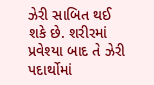ઝેરી સાબિત થઈ શકે છે. શરીરમાં પ્રવેશ્યા બાદ તે ઝેરી પદાર્થોમાં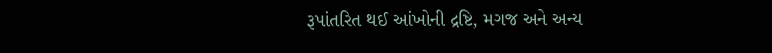રૂપાંતરિત થઈ આંખોની દ્રષ્ટિ, મગજ અને અન્ય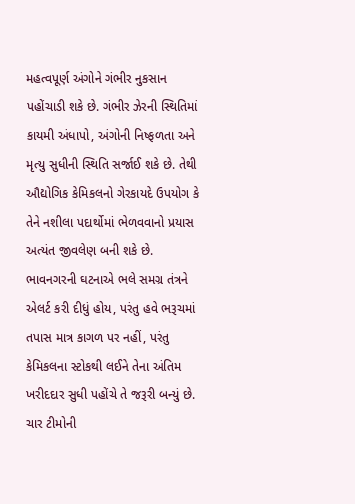મહત્વપૂર્ણ અંગોને ગંભીર નુકસાન પહોંચાડી શકે છે. ગંભીર ઝેરની સ્થિતિમાં કાયમી અંધાપો, અંગોની નિષ્ફળતા અને મૃત્યુ સુધીની સ્થિતિ સર્જાઈ શકે છે. તેથી ઔદ્યોગિક કેમિકલનો ગેરકાયદે ઉપયોગ કે તેને નશીલા પદાર્થોમાં ભેળવવાનો પ્રયાસ અત્યંત જીવલેણ બની શકે છે. ભાવનગરની ઘટનાએ ભલે સમગ્ર તંત્રને એલર્ટ કરી દીધું હોય, પરંતુ હવે ભરૂચમાં તપાસ માત્ર કાગળ પર નહીં, પરંતુ કેમિકલના સ્ટોકથી લઈને તેના અંતિમ ખરીદદાર સુધી પહોંચે તે જરૂરી બન્યું છે. ચાર ટીમોની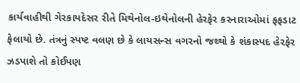કાર્યવાહીથી ગેરકાયદેસર રીતે મિથેનોલ-ઇથેનોલની હેરફેર કરનારાઓમાં ફફડાટ ફેલાયો છે. તંત્રનું સ્પષ્ટ વલણ છે કે લાયસન્સ વગરનો જથ્થો કે શંકાસ્પદ હેરફેર ઝડપાશે તો કોઈપણ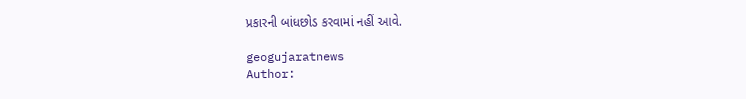પ્રકારની બાંધછોડ કરવામાં નહીં આવે.

geogujaratnews
Author: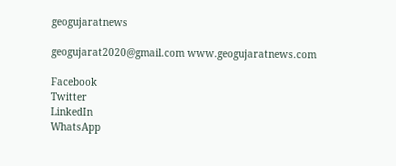geogujaratnews

geogujarat2020@gmail.com www.geogujaratnews.com

Facebook
Twitter
LinkedIn
WhatsApp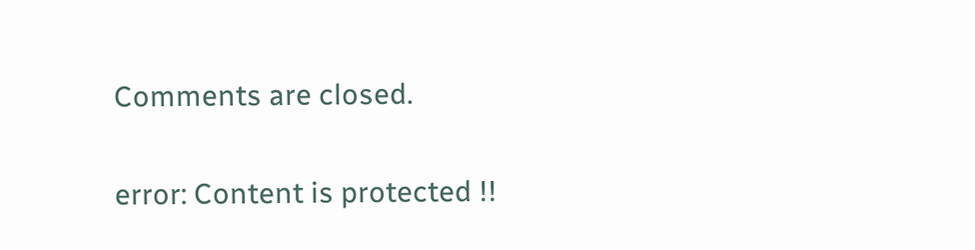Comments are closed.

error: Content is protected !!